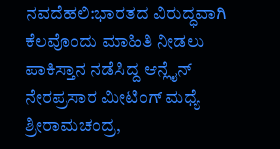ನವದೆಹಲಿ:ಭಾರತದ ವಿರುದ್ಧವಾಗಿ ಕೆಲವೊಂದು ಮಾಹಿತಿ ನೀಡಲು ಪಾಕಿಸ್ತಾನ ನಡೆಸಿದ್ದ ಆನ್ಲೈನ್ ನೇರಪ್ರಸಾರ ಮೀಟಿಂಗ್ ಮಧ್ಯೆ ಶ್ರೀರಾಮಚಂದ್ರ,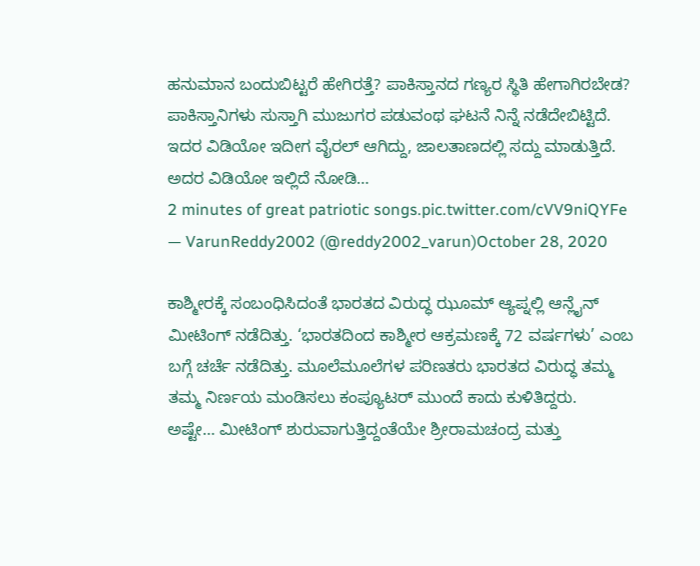ಹನುಮಾನ ಬಂದುಬಿಟ್ಟರೆ ಹೇಗಿರತ್ತೆ? ಪಾಕಿಸ್ತಾನದ ಗಣ್ಯರ ಸ್ಥಿತಿ ಹೇಗಾಗಿರಬೇಡ?
ಪಾಕಿಸ್ತಾನಿಗಳು ಸುಸ್ತಾಗಿ ಮುಜುಗರ ಪಡುವಂಥ ಘಟನೆ ನಿನ್ನೆ ನಡೆದೇಬಿಟ್ಟಿದೆ. ಇದರ ವಿಡಿಯೋ ಇದೀಗ ವೈರಲ್ ಆಗಿದ್ದು, ಜಾಲತಾಣದಲ್ಲಿ ಸದ್ದು ಮಾಡುತ್ತಿದೆ.
ಅದರ ವಿಡಿಯೋ ಇಲ್ಲಿದೆ ನೋಡಿ…
2 minutes of great patriotic songs.pic.twitter.com/cVV9niQYFe
— VarunReddy2002 (@reddy2002_varun)October 28, 2020

ಕಾಶ್ಮೀರಕ್ಕೆ ಸಂಬಂಧಿಸಿದಂತೆ ಭಾರತದ ವಿರುದ್ಧ ಝೂಮ್ ಆ್ಯಪ್ನಲ್ಲಿ ಆನ್ಲೈನ್ ಮೀಟಿಂಗ್ ನಡೆದಿತ್ತು. ‘ಭಾರತದಿಂದ ಕಾಶ್ಮೀರ ಆಕ್ರಮಣಕ್ಕೆ 72 ವರ್ಷಗಳು’ ಎಂಬ ಬಗ್ಗೆ ಚರ್ಚೆ ನಡೆದಿತ್ತು. ಮೂಲೆಮೂಲೆಗಳ ಪರಿಣತರು ಭಾರತದ ವಿರುದ್ಧ ತಮ್ಮ ತಮ್ಮ ನಿರ್ಣಯ ಮಂಡಿಸಲು ಕಂಪ್ಯೂಟರ್ ಮುಂದೆ ಕಾದು ಕುಳಿತಿದ್ದರು.
ಅಷ್ಟೇ… ಮೀಟಿಂಗ್ ಶುರುವಾಗುತ್ತಿದ್ದಂತೆಯೇ ಶ್ರೀರಾಮಚಂದ್ರ ಮತ್ತು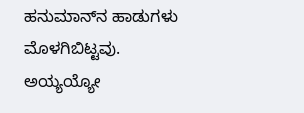ಹನುಮಾನ್‌ನ ಹಾಡುಗಳು ಮೊಳಗಿಬಿಟ್ಟವು. ಅಯ್ಯಯ್ಯೋ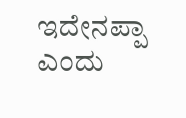ಇದೇನಪ್ಪಾ ಎಂದು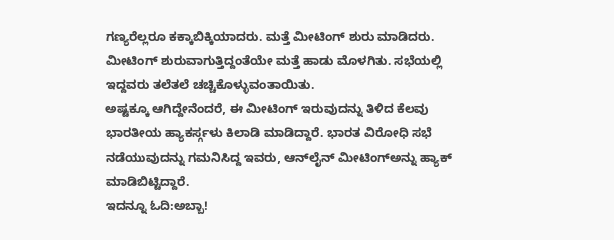ಗಣ್ಯರೆಲ್ಲರೂ ಕಕ್ಕಾಬಿಕ್ಕಿಯಾದರು. ಮತ್ತೆ ಮೀಟಿಂಗ್ ಶುರು ಮಾಡಿದರು. ಮೀಟಿಂಗ್ ಶುರುವಾಗುತ್ತಿದ್ದಂತೆಯೇ ಮತ್ತೆ ಹಾಡು ಮೊಳಗಿತು. ಸಭೆಯಲ್ಲಿ ಇದ್ದವರು ತಲೆತಲೆ ಚಚ್ಚಿಕೊಳ್ಳುವಂತಾಯಿತು.
ಅಷ್ಟಕ್ಕೂ ಆಗಿದ್ದೇನೆಂದರೆ, ಈ ಮೀಟಿಂಗ್ ಇರುವುದನ್ನು ತಿಳಿದ ಕೆಲವು ಭಾರತೀಯ ಹ್ಯಾಕರ್ಸ್ಗಳು ಕಿಲಾಡಿ ಮಾಡಿದ್ದಾರೆ. ಭಾರತ ವಿರೋಧಿ ಸಭೆ ನಡೆಯುವುದನ್ನು ಗಮನಿಸಿದ್ದ ಇವರು, ಆನ್‌ಲೈನ್ ಮೀಟಿಂಗ್‌ಅನ್ನು ಹ್ಯಾಕ್ ಮಾಡಿಬಿಟ್ಟಿದ್ದಾರೆ.
ಇದನ್ನೂ ಓದಿ:ಅಬ್ಬಾ!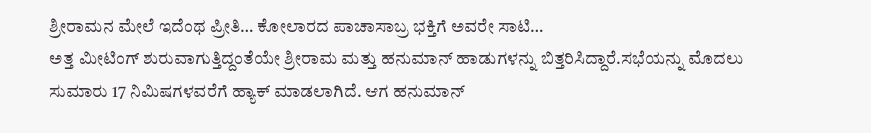ಶ್ರೀರಾಮನ ಮೇಲೆ ಇದೆಂಥ ಪ್ರೀತಿ… ಕೋಲಾರದ ಪಾಚಾಸಾಬ್ರ ಭಕ್ತಿಗೆ ಅವರೇ ಸಾಟಿ…
ಅತ್ತ ಮೀಟಿಂಗ್ ಶುರುವಾಗುತ್ತಿದ್ದಂತೆಯೇ ಶ್ರೀರಾಮ ಮತ್ತು ಹನುಮಾನ್ ಹಾಡುಗಳನ್ನು ಬಿತ್ತರಿಸಿದ್ದಾರೆ.ಸಭೆಯನ್ನು ಮೊದಲು ಸುಮಾರು 17 ನಿಮಿಷಗಳವರೆಗೆ ಹ್ಯಾಕ್ ಮಾಡಲಾಗಿದೆ. ಆಗ ಹನುಮಾನ್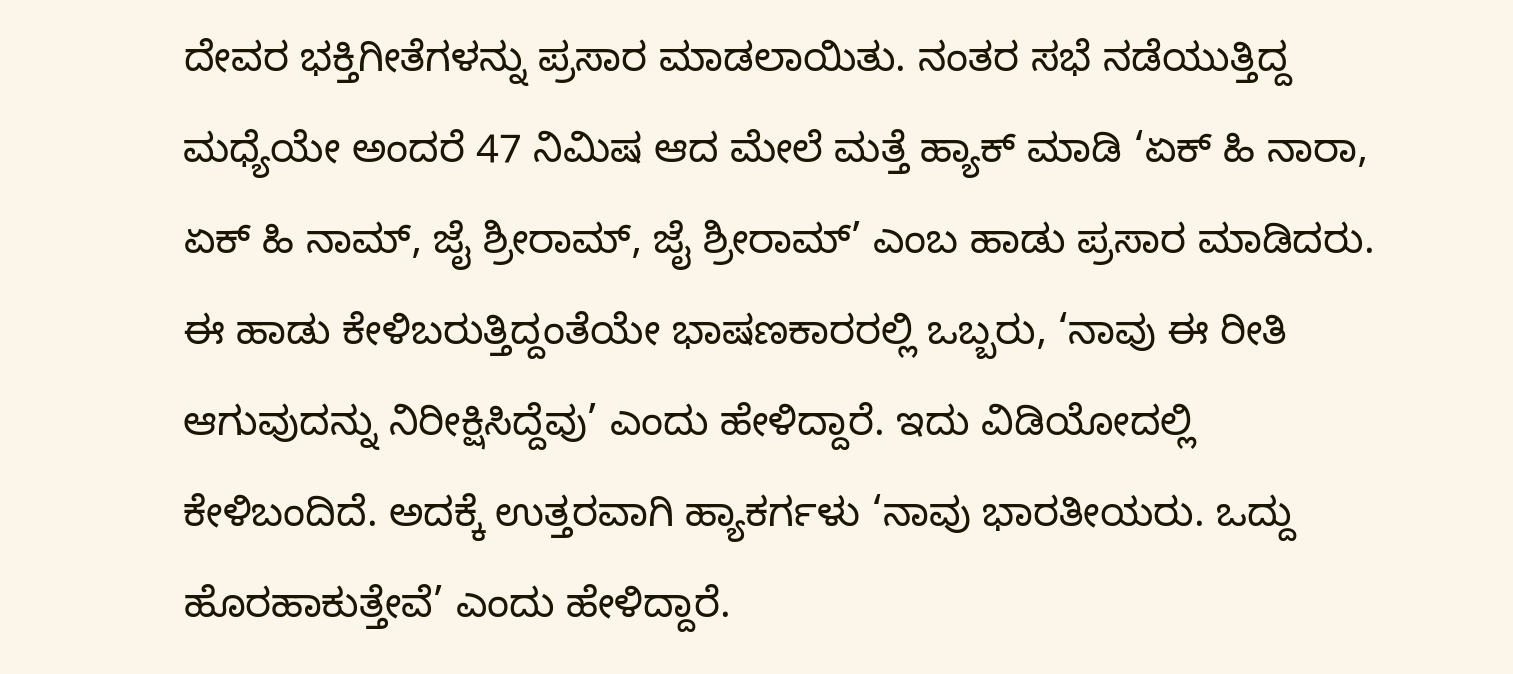ದೇವರ ಭಕ್ತಿಗೀತೆಗಳನ್ನು ಪ್ರಸಾರ ಮಾಡಲಾಯಿತು. ನಂತರ ಸಭೆ ನಡೆಯುತ್ತಿದ್ದ ಮಧ್ಯೆಯೇ ಅಂದರೆ 47 ನಿಮಿಷ ಆದ ಮೇಲೆ ಮತ್ತೆ ಹ್ಯಾಕ್ ಮಾಡಿ ‘ಏಕ್ ಹಿ ನಾರಾ, ಏಕ್ ಹಿ ನಾಮ್, ಜೈ ಶ್ರೀರಾಮ್, ಜೈ ಶ್ರೀರಾಮ್’ ಎಂಬ ಹಾಡು ಪ್ರಸಾರ ಮಾಡಿದರು.
ಈ ಹಾಡು ಕೇಳಿಬರುತ್ತಿದ್ದಂತೆಯೇ ಭಾಷಣಕಾರರಲ್ಲಿ ಒಬ್ಬರು, ‘ನಾವು ಈ ರೀತಿ ಆಗುವುದನ್ನು ನಿರೀಕ್ಷಿಸಿದ್ದೆವು’ ಎಂದು ಹೇಳಿದ್ದಾರೆ. ಇದು ವಿಡಿಯೋದಲ್ಲಿ ಕೇಳಿಬಂದಿದೆ. ಅದಕ್ಕೆ ಉತ್ತರವಾಗಿ ಹ್ಯಾಕರ್ಗಳು ‘ನಾವು ಭಾರತೀಯರು. ಒದ್ದು ಹೊರಹಾಕುತ್ತೇವೆ’ ಎಂದು ಹೇಳಿದ್ದಾರೆ.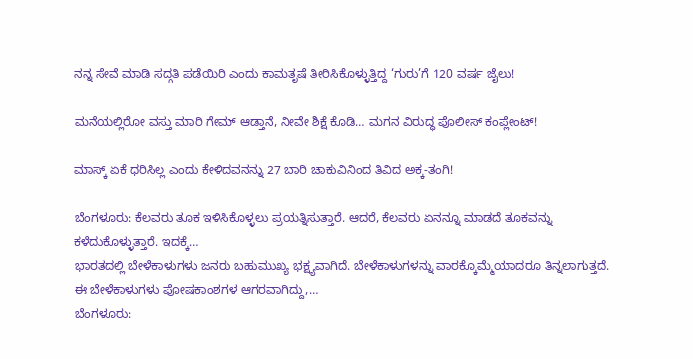ನನ್ನ ಸೇವೆ ಮಾಡಿ ಸದ್ಗತಿ ಪಡೆಯಿರಿ ಎಂದು ಕಾಮತೃಷೆ ತೀರಿಸಿಕೊಳ್ಳುತ್ತಿದ್ದ ‘ಗುರು’ಗೆ 120 ವರ್ಷ ಜೈಲು!

ಮನೆಯಲ್ಲಿರೋ ವಸ್ತು ಮಾರಿ ಗೇಮ್ ಆಡ್ತಾನೆ, ನೀವೇ ಶಿಕ್ಷೆ ಕೊಡಿ… ಮಗನ ವಿರುದ್ಧ ಪೊಲೀಸ್ ಕಂಪ್ಲೇಂಟ್!

ಮಾಸ್ಕ್ ಏಕೆ ಧರಿಸಿಲ್ಲ ಎಂದು ಕೇಳಿದವನನ್ನು 27 ಬಾರಿ ಚಾಕುವಿನಿಂದ ತಿವಿದ ಅಕ್ಕ-ತಂಗಿ!

ಬೆಂಗಳೂರು: ಕೆಲವರು ತೂಕ ಇಳಿಸಿಕೊಳ್ಳಲು ಪ್ರಯತ್ನಿಸುತ್ತಾರೆ. ಆದರೆ, ಕೆಲವರು ಏನನ್ನೂ ಮಾಡದೆ ತೂಕವನ್ನು ಕಳೆದುಕೊಳ್ಳುತ್ತಾರೆ. ಇದಕ್ಕೆ…
ಭಾರತದಲ್ಲಿ ಬೇಳೆಕಾಳುಗಳು ಜನರು ಬಹುಮುಖ್ಯ ಭಕ್ಷ್ಯವಾಗಿದೆ. ಬೇಳೆಕಾಳುಗಳನ್ನು ವಾರಕ್ಕೊಮ್ಮೆಯಾದರೂ ತಿನ್ನಲಾಗುತ್ತದೆ. ಈ ಬೇಳೆಕಾಳುಗಳು ಪೋಷಕಾಂಶಗಳ ಆಗರವಾಗಿದ್ದು,…
ಬೆಂಗಳೂರು: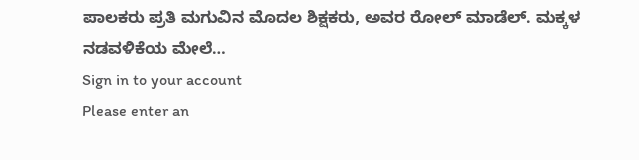ಪಾಲಕರು ಪ್ರತಿ ಮಗುವಿನ ಮೊದಲ ಶಿಕ್ಷಕರು, ಅವರ ರೋಲ್ ಮಾಡೆಲ್. ಮಕ್ಕಳ ನಡವಳಿಕೆಯ ಮೇಲೆ…
Sign in to your account
Please enter an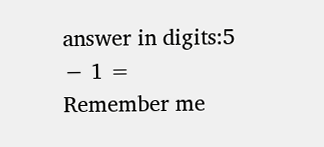answer in digits:5 − 1 =
Remember me